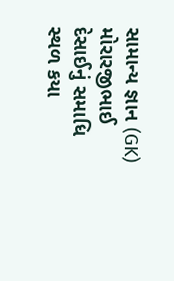સામાન્ય જ્ઞાન (GK)
મોરારજીભાઈ દેસાઈનું સમાધિ સ્થળ કયા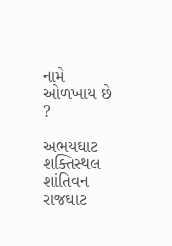નામે ઓળખાય છે ?

અભયઘાટ
શક્તિસ્થલ
શાંતિવન
રાજઘાટ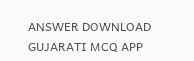ANSWER DOWNLOAD GUJARATI MCQ APP